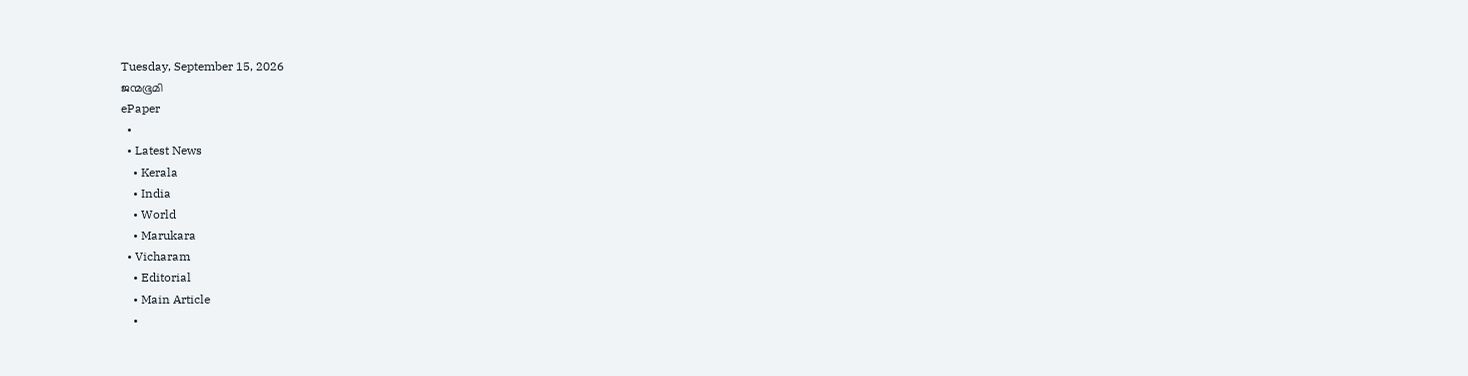Tuesday, September 15, 2026
ജന്മഭൂമി
ePaper
  •
  • Latest News
    • Kerala
    • India
    • World
    • Marukara
  • Vicharam
    • Editorial
    • Main Article
    •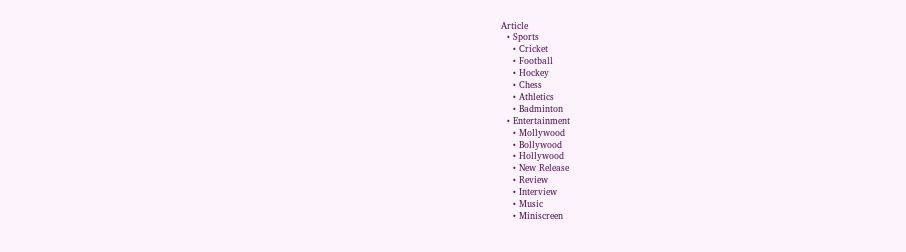Article
  • Sports
    • Cricket
    • Football
    • Hockey
    • Chess
    • Athletics
    • Badminton
  • Entertainment
    • Mollywood
    • Bollywood
    • Hollywood
    • New Release
    • Review
    • Interview
    • Music
    • Miniscreen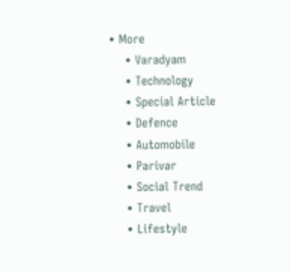• More
    • Varadyam
    • Technology
    • Special Article
    • Defence
    • Automobile
    • Parivar
    • Social Trend
    • Travel
    • Lifestyle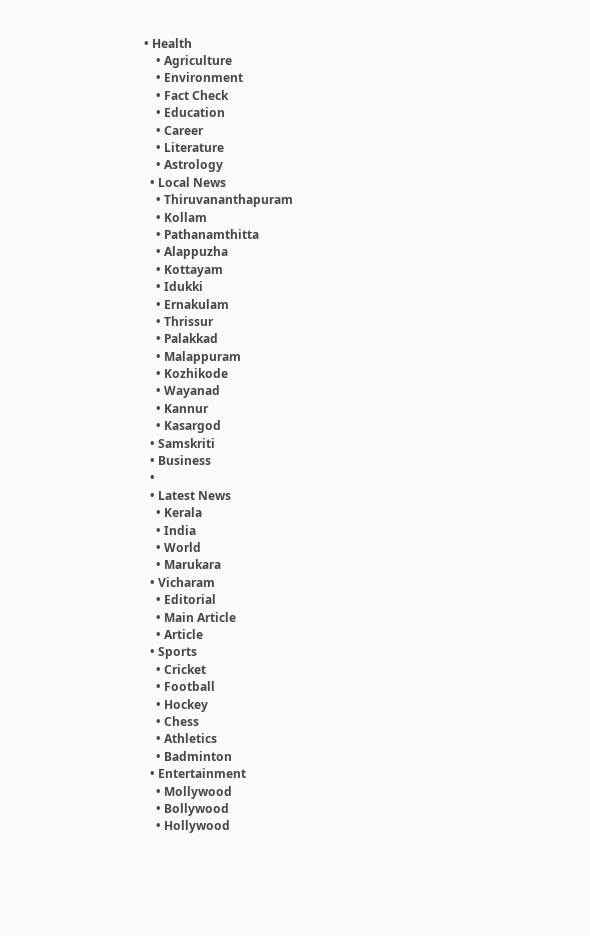• Health
    • Agriculture
    • Environment
    • Fact Check
    • Education
    • Career
    • Literature
    • Astrology
  • Local News
    • Thiruvananthapuram
    • Kollam
    • Pathanamthitta
    • Alappuzha
    • Kottayam
    • Idukki
    • Ernakulam
    • Thrissur
    • Palakkad
    • Malappuram
    • Kozhikode
    • Wayanad
    • Kannur
    • Kasargod
  • Samskriti
  • Business
  •
  • Latest News
    • Kerala
    • India
    • World
    • Marukara
  • Vicharam
    • Editorial
    • Main Article
    • Article
  • Sports
    • Cricket
    • Football
    • Hockey
    • Chess
    • Athletics
    • Badminton
  • Entertainment
    • Mollywood
    • Bollywood
    • Hollywood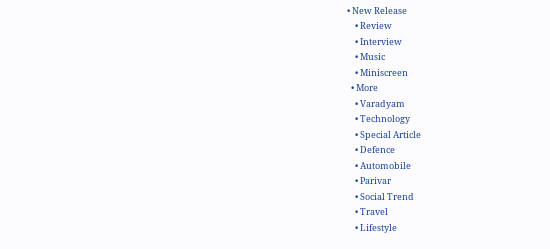• New Release
    • Review
    • Interview
    • Music
    • Miniscreen
  • More
    • Varadyam
    • Technology
    • Special Article
    • Defence
    • Automobile
    • Parivar
    • Social Trend
    • Travel
    • Lifestyle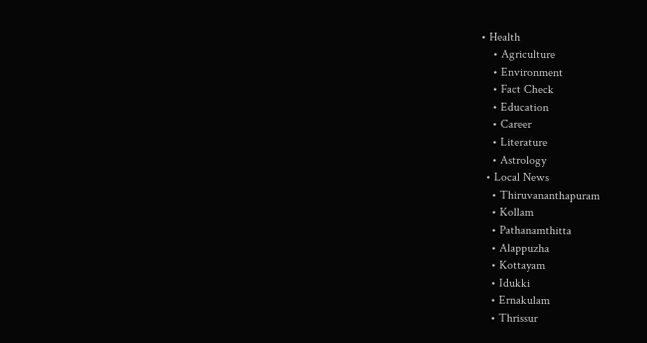• Health
    • Agriculture
    • Environment
    • Fact Check
    • Education
    • Career
    • Literature
    • Astrology
  • Local News
    • Thiruvananthapuram
    • Kollam
    • Pathanamthitta
    • Alappuzha
    • Kottayam
    • Idukki
    • Ernakulam
    • Thrissur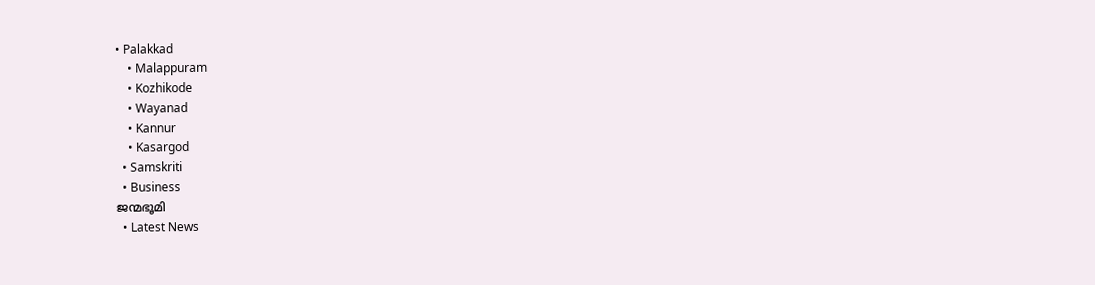• Palakkad
    • Malappuram
    • Kozhikode
    • Wayanad
    • Kannur
    • Kasargod
  • Samskriti
  • Business
ജന്മഭൂമി
  • Latest News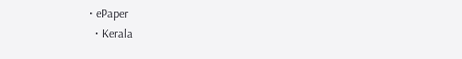• ePaper
  • Kerala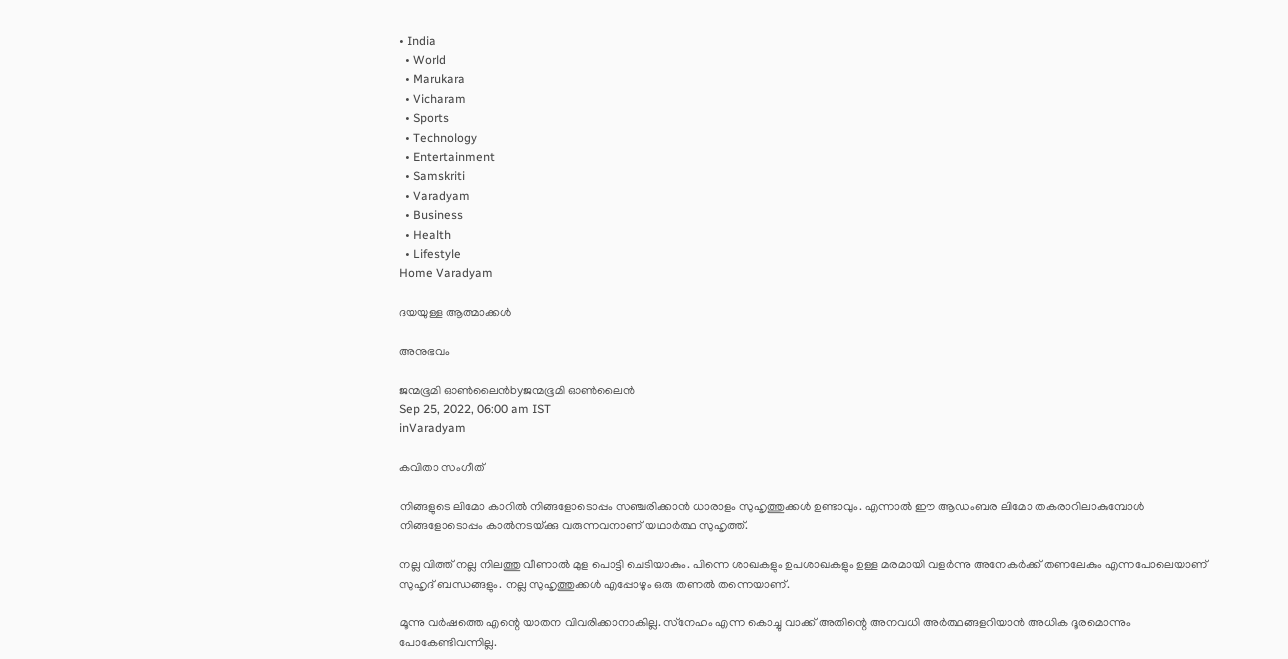• India
  • World
  • Marukara
  • Vicharam
  • Sports
  • Technology
  • Entertainment
  • Samskriti
  • Varadyam
  • Business
  • Health
  • Lifestyle
Home Varadyam

ദയയുള്ള ആത്മാക്കള്‍

അനുഭവം

ജന്മഭൂമി ഓണ്‍ലൈന്‍byജന്മഭൂമി ഓണ്‍ലൈന്‍
Sep 25, 2022, 06:00 am IST
inVaradyam

കവിതാ സംഗീത്

നിങ്ങളുടെ ലിമോ കാറില്‍ നിങ്ങളോടൊപ്പം സഞ്ചരിക്കാന്‍ ധാരാളം സുഹൃത്തുക്കള്‍ ഉണ്ടാവും. എന്നാല്‍ ഈ ആഡംബര ലിമോ തകരാറിലാകുമ്പോള്‍ നിങ്ങളോടൊപ്പം കാല്‍നടയ്‌ക്കു വരുന്നവനാണ് യഥാര്‍ത്ഥ സുഹൃത്ത്.

നല്ല വിത്ത് നല്ല നിലത്തു വീണാല്‍ മുള പൊട്ടി ചെടിയാകും. പിന്നെ ശാഖകളും ഉപശാഖകളും ഉള്ള മരമായി വളര്‍ന്നു അനേകര്‍ക്ക് തണലേകും എന്നപോലെയാണ് സുഹൃദ് ബന്ധങ്ങളും. നല്ല സുഹൃത്തുക്കള്‍ എപ്പോഴും ഒരു തണല്‍ തന്നെയാണ്.

മൂന്നു വര്‍ഷത്തെ എന്റെ യാതന വിവരിക്കാനാകില്ല. സ്‌നേഹം എന്ന കൊച്ചു വാക്ക് അതിന്റെ അനവധി അര്‍ത്ഥങ്ങളറിയാന്‍ അധിക ദൂരമൊന്നും പോകേണ്ടിവന്നില്ല.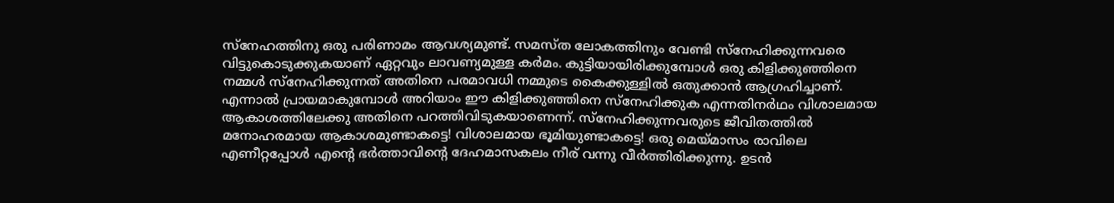സ്‌നേഹത്തിനു ഒരു പരിണാമം ആവശ്യമുണ്ട്. സമസ്ത ലോകത്തിനും വേണ്ടി സ്‌നേഹിക്കുന്നവരെ വിട്ടുകൊടുക്കുകയാണ് ഏറ്റവും ലാവണ്യമുള്ള കര്‍മം. കുട്ടിയായിരിക്കുമ്പോള്‍ ഒരു കിളിക്കുഞ്ഞിനെ നമ്മള്‍ സ്‌നേഹിക്കുന്നത് അതിനെ പരമാവധി നമ്മുടെ കൈക്കുള്ളില്‍ ഒതുക്കാന്‍ ആഗ്രഹിച്ചാണ്. എന്നാല്‍ പ്രായമാകുമ്പോള്‍ അറിയാം ഈ കിളിക്കുഞ്ഞിനെ സ്‌നേഹിക്കുക എന്നതിനര്‍ഥം വിശാലമായ ആകാശത്തിലേക്കു അതിനെ പറത്തിവിടുകയാണെന്ന്. സ്‌നേഹിക്കുന്നവരുടെ ജീവിതത്തില്‍ മനോഹരമായ ആകാശമുണ്ടാകട്ടെ! വിശാലമായ ഭൂമിയുണ്ടാകട്ടെ! ഒരു മെയ്‌മാസം രാവിലെ എണീറ്റപ്പോള്‍ എന്റെ ഭര്‍ത്താവിന്റെ ദേഹമാസകലം നീര് വന്നു വീര്‍ത്തിരിക്കുന്നു. ഉടന്‍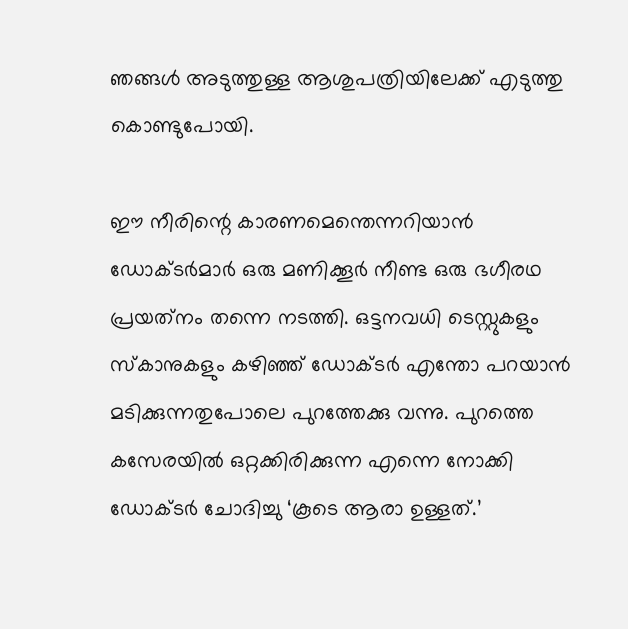ഞങ്ങള്‍ അടുത്തുള്ള ആശുപത്രിയിലേക്ക് എടുത്തു കൊണ്ടുപോയി.

ഈ നീരിന്റെ കാരണമെന്തെന്നറിയാന്‍ ഡോക്ടര്‍മാര്‍ ഒരു മണിക്കൂര്‍ നീണ്ട ഒരു ഭഗീരഥ പ്രയത്‌നം തന്നെ നടത്തി. ഒട്ടനവധി ടെസ്റ്റുകളും സ്‌കാനുകളും കഴിഞ്ഞ് ഡോക്ടര്‍ എന്തോ പറയാന്‍ മടിക്കുന്നതുപോലെ പുറത്തേക്കു വന്നു. പുറത്തെ കസേരയില്‍ ഒറ്റക്കിരിക്കുന്ന എന്നെ നോക്കി ഡോക്ടര്‍ ചോദിച്ചു ‘കൂടെ ആരാ ഉള്ളത്.’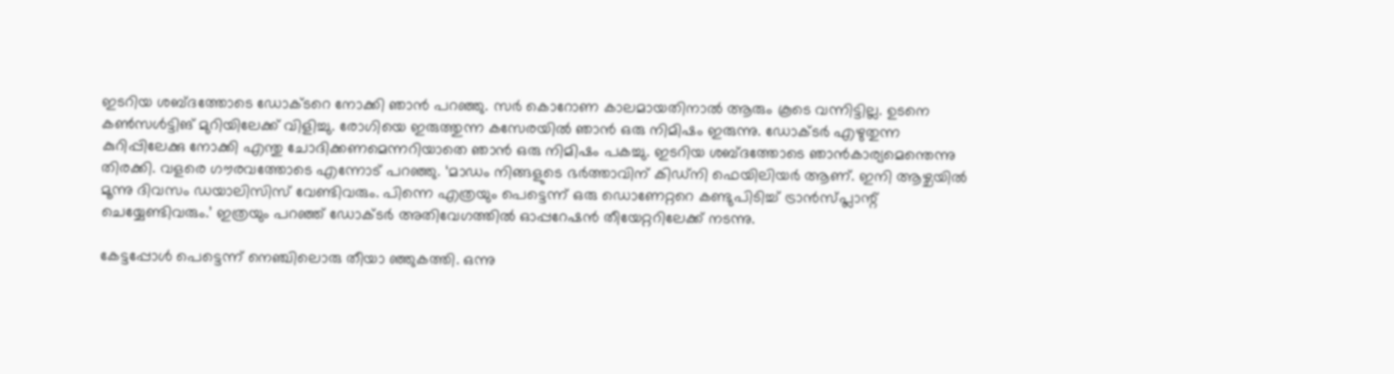ഇടറിയ ശബ്ദത്തോടെ ഡോക്ടറെ നോക്കി ഞാന്‍ പറഞ്ഞു. സര്‍ കൊറോണ കാലമായതിനാല്‍ ആരും കൂടെ വന്നിട്ടില്ല. ഉടനെ  കണ്‍സള്‍ട്ടിങ് മുറിയിലേക്ക് വിളിച്ചു. രോഗിയെ ഇരുത്തുന്ന കസേരയില്‍ ഞാന്‍ ഒരു നിമിഷം ഇരുന്നു. ഡോക്ടര്‍ എഴുതുന്ന കുറിപ്പിലേക്കു നോക്കി എന്തു ചോദിക്കണമെന്നറിയാതെ ഞാന്‍ ഒരു നിമിഷം പകച്ചു. ഇടറിയ ശബ്ദത്തോടെ ഞാന്‍കാര്യമെന്തെന്നു തിരക്കി. വളരെ ഗൗരവത്തോടെ എന്നോട് പറഞ്ഞു. ‘മാഡം നിങ്ങളുടെ ഭര്‍ത്താവിന് കിഡ്‌നി ഫെയിലിയര്‍ ആണ്. ഇനി ആഴ്ചയില്‍ മൂന്നു ദിവസം ഡയാലിസിസ് വേണ്ടിവരും. പിന്നെ എത്രയും പെട്ടെന്ന് ഒരു ഡൊണേറ്ററെ കണ്ടുപിടിച്ച് ട്രാന്‍സ്പ്ലാന്റ് ചെയ്യേണ്ടിവരും.’ ഇത്രയും പറഞ്ഞ് ഡോക്ടര്‍ അതിവേഗത്തില്‍ ഓപ്പറേഷന്‍ തീയേറ്ററിലേക്ക് നടന്നു.

കേട്ടപ്പോള്‍ പെട്ടെന്ന് നെഞ്ചിലൊരു തീയാ ഞ്ഞുകത്തി. ഒന്നു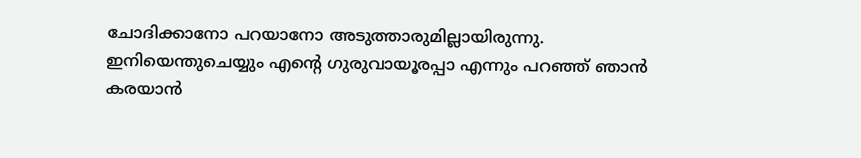ചോദിക്കാനോ പറയാനോ അടുത്താരുമില്ലായിരുന്നു. ഇനിയെന്തുചെയ്യും എന്റെ ഗുരുവായൂരപ്പാ എന്നും പറഞ്ഞ് ഞാന്‍ കരയാന്‍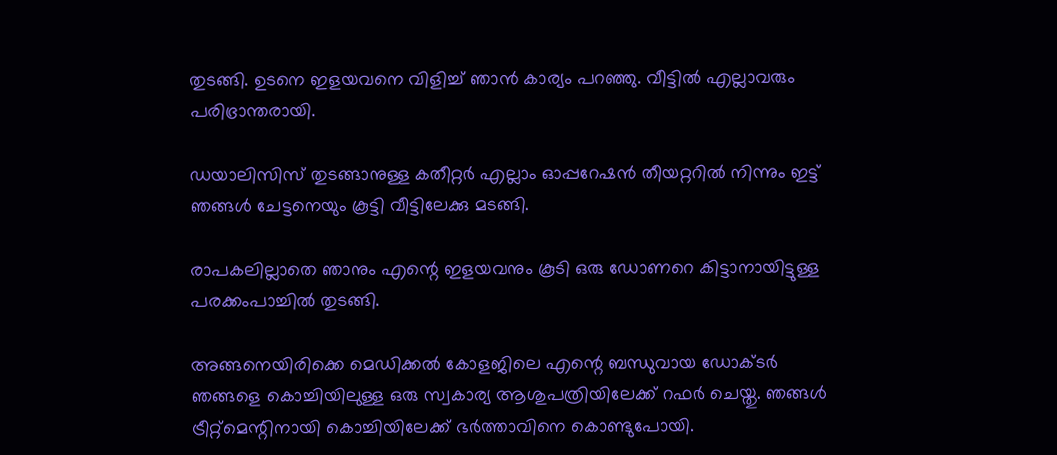തുടങ്ങി. ഉടനെ ഇളയവനെ വിളിച്ച് ഞാന്‍ കാര്യം പറഞ്ഞു. വീട്ടില്‍ എല്ലാവരും പരിഭ്രാന്തരായി.

ഡയാലിസിസ് തുടങ്ങാനുള്ള കതീറ്റര്‍ എല്ലാം ഓപ്പറേഷന്‍ തീയറ്ററില്‍ നിന്നും ഇട്ട് ഞങ്ങള്‍ ചേട്ടനെയും കൂട്ടി വീട്ടിലേക്കു മടങ്ങി.

രാപകലില്ലാതെ ഞാനും എന്റെ ഇളയവനും കൂടി ഒരു ഡോണറെ കിട്ടാനായിട്ടുള്ള പരക്കംപാച്ചില്‍ തുടങ്ങി.

അങ്ങനെയിരിക്കെ മെഡിക്കല്‍ കോളജിലെ എന്റെ ബന്ധുവായ ഡോക്ടര്‍ ഞങ്ങളെ കൊച്ചിയിലുള്ള ഒരു സ്വകാര്യ ആശുപത്രിയിലേക്ക് റഫര്‍ ചെയ്തു. ഞങ്ങള്‍ ട്രീറ്റ്‌മെന്റിനായി കൊച്ചിയിലേക്ക് ഭര്‍ത്താവിനെ കൊണ്ടുപോയി.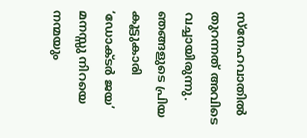സ്‌നേഹവാതില്‍ തുറന്നത് അവിടെ വച്ചായിരുന്നു. ഞങ്ങളുടെ പ്രിയ കൂട്ടുകാരി ‘ഡോക്ടര്‍ ജയ’ മനസ്സു നിറയെ നന്മയും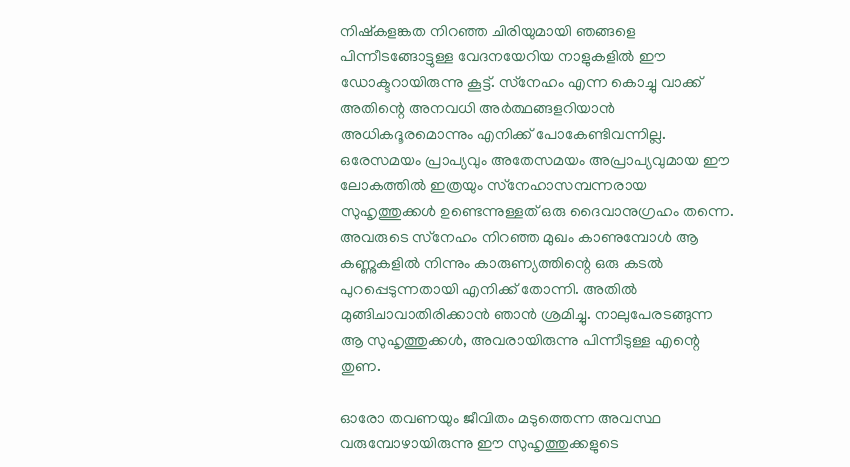നിഷ്‌കളങ്കത നിറഞ്ഞ ചിരിയുമായി ഞങ്ങളെ പിന്നീടങ്ങോട്ടുള്ള വേദനയേറിയ നാളുകളില്‍ ഈ ഡോക്ടറായിരുന്നു കൂട്ട്. സ്‌നേഹം എന്ന കൊച്ചു വാക്ക് അതിന്റെ അനവധി അര്‍ത്ഥങ്ങളറിയാന്‍ അധികദൂരമൊന്നും എനിക്ക് പോകേണ്ടിവന്നില്ല. ഒരേസമയം പ്രാപ്യവും അതേസമയം അപ്രാപ്യവുമായ ഈ ലോകത്തില്‍ ഇത്രയും സ്‌നേഹാസമ്പന്നരായ സുഹൃത്തുക്കള്‍ ഉണ്ടെന്നുള്ളത് ഒരു ദൈവാനുഗ്രഹം തന്നെ. അവരുടെ സ്‌നേഹം നിറഞ്ഞ മുഖം കാണുമ്പോള്‍ ആ കണ്ണുകളില്‍ നിന്നും കാരുണ്യത്തിന്റെ ഒരു കടല്‍ പുറപ്പെടുന്നതായി എനിക്ക് തോന്നി. അതില്‍ മുങ്ങിചാവാതിരിക്കാന്‍ ഞാന്‍ ശ്രമിച്ചു. നാലുപേരടങ്ങുന്ന ആ സുഹൃത്തുക്കള്‍, അവരായിരുന്നു പിന്നീടുള്ള എന്റെ  തുണ.

ഓരോ തവണയും ജീവിതം മടുത്തെന്ന അവസ്ഥ വരുമ്പോഴായിരുന്നു ഈ സുഹൃത്തുക്കളുടെ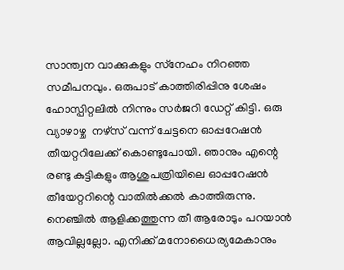സാന്ത്വന വാക്കുകളും സ്‌നേഹം നിറഞ്ഞ സമീപനവും. ഒരുപാട് കാത്തിരിപ്പിനു ശേഷം ഹോസ്പിറ്റലില്‍ നിന്നും സര്‍ജറി ഡേറ്റ് കിട്ടി. ഒരു വ്യാഴാഴ്ച  നഴ്‌സ് വന്ന് ചേട്ടനെ ഓപ്പറേഷന്‍ തീയറ്ററിലേക്ക് കൊണ്ടുപോയി. ഞാനും എന്റെ രണ്ടു കുട്ടികളും ആശുപത്രിയിലെ ഓപ്പറേഷന്‍ തീയേറ്ററിന്റെ വാതില്‍ക്കല്‍ കാത്തിരുന്നു.  നെഞ്ചില്‍ ആളിക്കത്തുന്ന തീ ആരോടും പറയാന്‍ ആവില്ലല്ലോ. എനിക്ക് മനോധൈര്യമേകാനും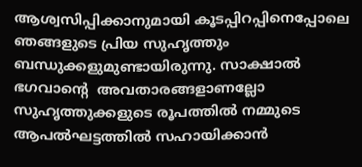ആശ്വസിപ്പിക്കാനുമായി കൂടപ്പിറപ്പിനെപ്പോലെ ഞങ്ങളുടെ പ്രിയ സുഹൃത്തും ബന്ധുക്കളുമുണ്ടായിരുന്നു. സാക്ഷാല്‍ ഭഗവാന്റെ  അവതാരങ്ങളാണല്ലോ സുഹൃത്തുക്കളുടെ രൂപത്തില്‍ നമ്മുടെ ആപല്‍ഘട്ടത്തില്‍ സഹായിക്കാന്‍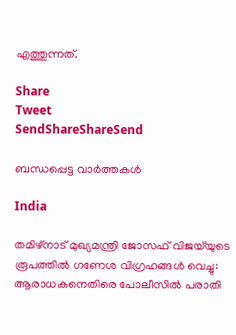എത്തുന്നത്.

Share
Tweet
SendShareShareSend

ബന്ധപ്പെട്ട വാര്‍ത്തകള്‍

India

തമിഴ്നാട് മുഖ്യമന്ത്രി ജോസഫ് വിജയ്‌യുടെ രൂപത്തിൽ ഗണേശ വിഗ്രഹങ്ങൾ വെച്ചു: ആരാധകനെതിരെ പോലീസിൽ പരാതി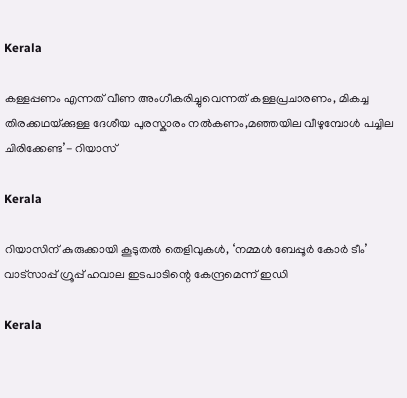Kerala

കള്ളപ്പണം എന്നത് വീണ അംഗീകരിച്ചുവെന്നത് കള്ളപ്രചാരണം, മികച്ച തിരക്കഥയ്‌ക്കുള്ള ദേശീയ പുരസ്കാരം നൽകണം,മഞ്ഞയില വീഴുമ്പോൾ പച്ചില ചിരിക്കേണ്ട’- റിയാസ്

Kerala

റിയാസിന് കുരുക്കായി കൂടുതല്‍ തെളിവുകള്‍, ‘നമ്മള്‍ ബേപ്പൂര്‍ കോര്‍ ടീം’ വാട്സാപ്പ് ഗ്രൂപ്പ് ഹവാല ഇടപാടിന്റെ കേന്ദ്രമെന്ന് ഇഡി

Kerala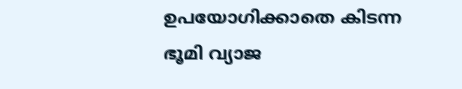ഉപയോഗിക്കാതെ കിടന്ന ഭൂമി വ്യാജ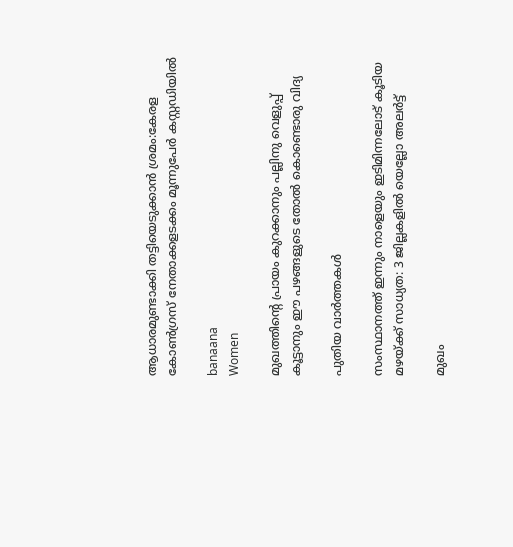ആധാരമുണ്ടാക്കി തട്ടിയെടുക്കാൻ ശ്രമം:കേരള കോൺഗ്രസ് നേതാക്കളടക്കം മൂന്നുപേർ കസ്റ്റഡിയിൽ

banaana
Women

മുഖത്തിന്റെ പ്രായം കുറക്കാനും പല്ലിനു വെളുപ്പ് കൂട്ടാനും ഈ പഴങ്ങളുടെ തോൽ കൊണ്ടൊരു വിദ്യ

പുതിയ വാര്‍ത്തകള്‍

സംസ്ഥാനത്ത് ഇന്നും നാളെയും ഇടിമിന്നലോട് കൂടിയ മഴയ്‌ക്ക് സാധ്യത: 3 ജില്ലകളിൽ യെല്ലോ അലർട്ട്

മുഖം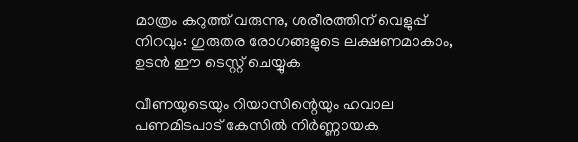മാത്രം കറുത്ത് വരുന്നു, ശരീരത്തിന് വെളുപ്പ് നിറവും: ഗുരുതര രോഗങ്ങളുടെ ലക്ഷണമാകാം, ഉടൻ ഈ ടെസ്റ്റ് ചെയ്യുക

വീണയുടെയും റിയാസിന്റെയും ഹവാല പണമിടപാട് കേസില്‍ നിര്‍ണ്ണായക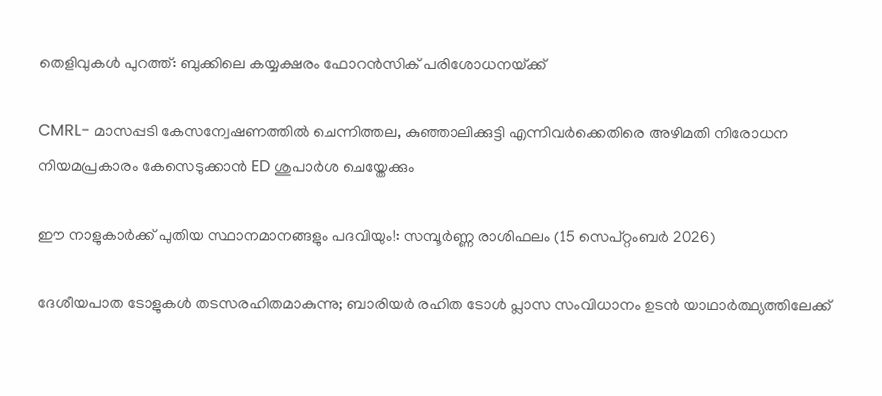തെളിവുകള്‍ പുറത്ത്: ബുക്കിലെ കയ്യക്ഷരം ഫോറൻസിക് പരിശോധനയ്‌ക്ക്

CMRL- മാസപ്പടി കേസന്വേഷണത്തിൽ ചെന്നിത്തല, കുഞ്ഞാലിക്കുട്ടി എന്നിവർക്കെതിരെ അഴിമതി നിരോധന നിയമപ്രകാരം കേസെടുക്കാൻ ED ശുപാർശ ചെയ്തേക്കും

ഈ നാളുകാർക്ക് പുതിയ സ്ഥാനമാനങ്ങളും പദവിയും!: സമ്പൂർണ്ണ രാശിഫലം (15 സെപ്റ്റംബർ 2026)

ദേശീയപാത ടോളുകള്‍ തടസരഹിതമാകുന്നു; ബാരിയര്‍ രഹിത ടോള്‍ പ്ലാസ സംവിധാനം ഉടന്‍ യാഥാര്‍ത്ഥ്യത്തിലേക്ക്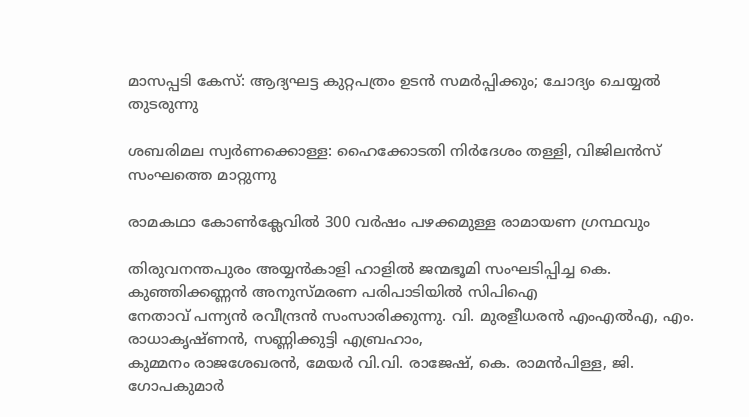മാസപ്പടി കേസ്: ആദ്യഘട്ട കുറ്റപത്രം ഉടന്‍ സമര്‍പ്പിക്കും; ചോദ്യം ചെയ്യല്‍ തുടരുന്നു

ശബരിമല സ്വര്‍ണക്കൊള്ള: ഹൈക്കോടതി നിര്‍ദേശം തള്ളി, വിജിലന്‍സ് സംഘത്തെ മാറ്റുന്നു

രാമകഥാ കോണ്‍ക്ലേവില്‍ 300 വര്‍ഷം പഴക്കമുള്ള രാമായണ ഗ്രന്ഥവും

തിരുവനന്തപുരം അയ്യന്‍കാളി ഹാളില്‍ ജന്മഭൂമി സംഘടിപ്പിച്ച കെ. കുഞ്ഞിക്കണ്ണന്‍ അനുസ്മരണ പരിപാടിയില്‍ സിപിഐ
നേതാവ് പന്ന്യന്‍ രവീന്ദ്രന്‍ സംസാരിക്കുന്നു. വി. മുരളീധരന്‍ എംഎല്‍എ, എം. രാധാകൃഷ്ണന്‍, സണ്ണിക്കുട്ടി എബ്രഹാം,
കുമ്മനം രാജശേഖരന്‍, മേയര്‍ വി.വി. രാജേഷ്, കെ. രാമന്‍പിള്ള, ജി. ഗോപകുമാര്‍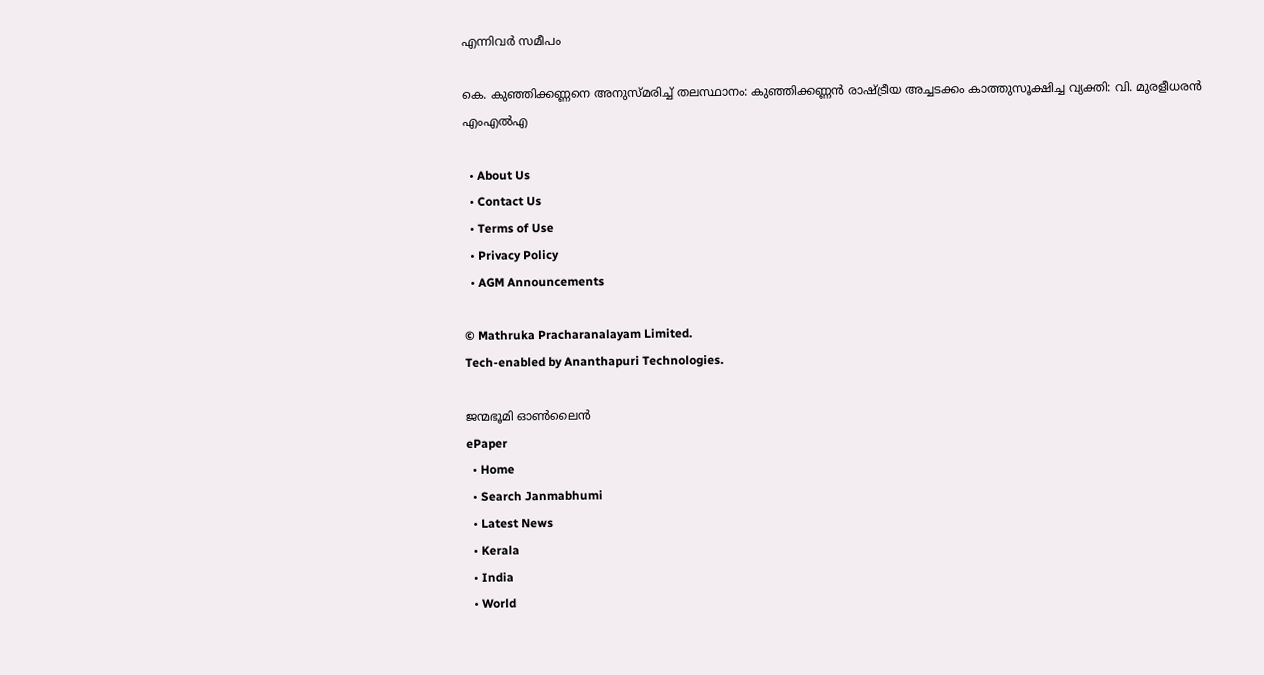എന്നിവര്‍ സമീപം

കെ. കുഞ്ഞിക്കണ്ണനെ അനുസ്മരിച്ച് തലസ്ഥാനം: കുഞ്ഞിക്കണ്ണന്‍ രാഷ്‌ട്രീയ അച്ചടക്കം കാത്തുസൂക്ഷിച്ച വ്യക്തി: വി. മുരളീധരന്‍ എംഎല്‍എ

  • About Us
  • Contact Us
  • Terms of Use
  • Privacy Policy
  • AGM Announcements

© Mathruka Pracharanalayam Limited.
Tech-enabled by Ananthapuri Technologies.

ജന്മഭൂമി ഓണ്‍ലൈന്‍
ePaper
  • Home
  • Search Janmabhumi
  • Latest News
  • Kerala
  • India
  • World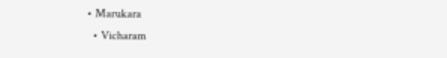• Marukara
  • Vicharam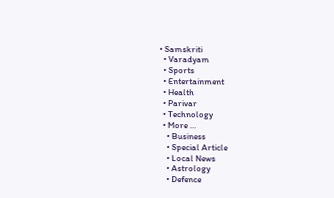• Samskriti
  • Varadyam
  • Sports
  • Entertainment
  • Health
  • Parivar
  • Technology
  • More …
    • Business
    • Special Article
    • Local News
    • Astrology
    • Defence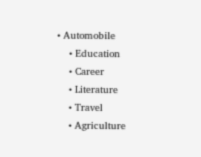• Automobile
    • Education
    • Career
    • Literature
    • Travel
    • Agriculture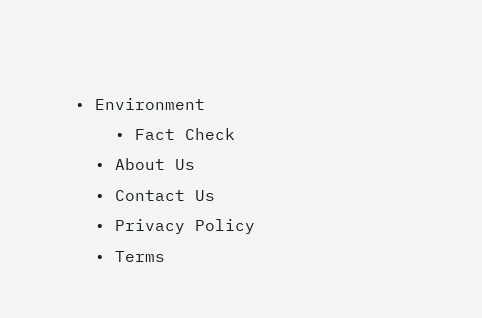• Environment
    • Fact Check
  • About Us
  • Contact Us
  • Privacy Policy
  • Terms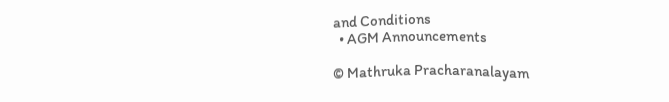and Conditions
  • AGM Announcements

© Mathruka Pracharanalayam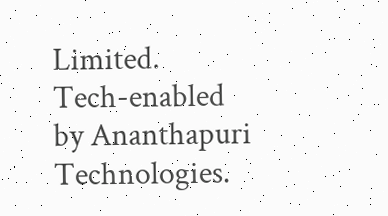Limited.
Tech-enabled by Ananthapuri Technologies.